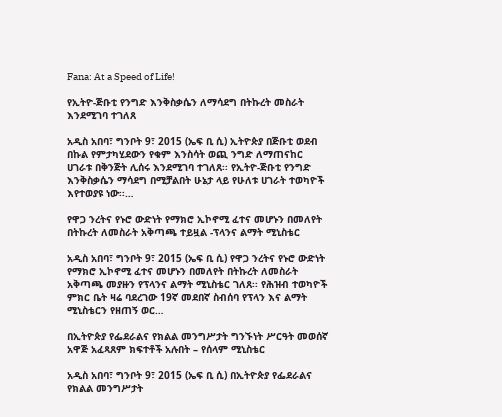Fana: At a Speed of Life!

የኢትዮ-ጅቡቲ የንግድ እንቅስቃሴን ለማሳደግ በትኩረት መስራት እንደሚገባ ተገለጸ

አዲስ አበባ፣ ግንቦት 9፣ 2015 (ኤፍ ቢ ሲ) ኢትዮጵያ በጅቡቲ ወደብ በኩል የምታካሂደውን የቁም እንስሳት ወጪ ንግድ ለማጠናከር ሀገራቱ በቅንጅት ሊሰሩ እንደሚገባ ተገለጸ፡፡ የኢትዮ-ጅቡቲ የንግድ እንቅስቃሴን ማሳደግ በሚቻልበት ሁኔታ ላይ የሁለቱ ሀገራት ተወካዮች እየተወያዩ ነው፡፡…

የዋጋ ንረትና የኑሮ ውድነት የማክሮ ኢኮኖሚ ፈተና መሆኑን በመለየት በትኩረት ለመስራት አቅጣጫ ተይዟል -ፕላንና ልማት ሚኒስቴር

አዲስ አበባ፣ ግንቦት 9፣ 2015 (ኤፍ ቢ ሲ) የዋጋ ንረትና የኑሮ ውድነት የማክሮ ኢኮኖሚ ፈተና መሆኑን በመለየት በትኩረት ለመስራት አቅጣጫ መያዙን የፕላንና ልማት ሚኒስቴር ገለጸ፡፡ የሕዝብ ተወካዮች ምክር ቤት ዛሬ ባደረገው 19ኛ መደበኛ ስብሰባ የፕላን እና ልማት ሚኒስቴርን የዘጠኝ ወር…

በኢትዮጵያ የፌደራልና የክልል መንግሥታት ግንኙነት ሥርዓት መወሰኛ አዋጅ አፈጻጸም ክፍተቶች አሉበት – የሰላም ሚኒስቴር

አዲስ አበባ፣ ግንቦት 9፣ 2015 (ኤፍ ቢ ሲ) በኢትዮጵያ የፌደራልና የክልል መንግሥታት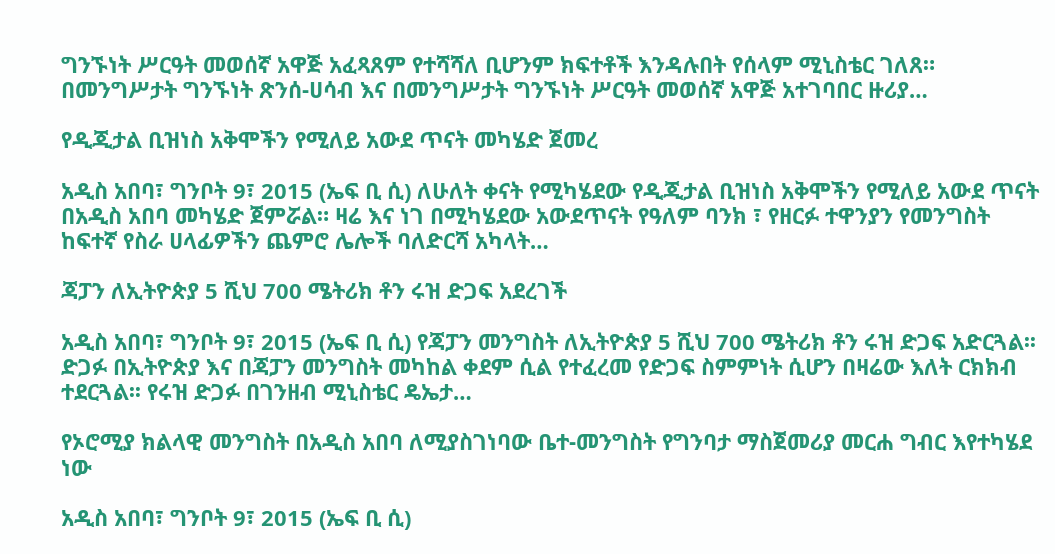ግንኙነት ሥርዓት መወሰኛ አዋጅ አፈጻጸም የተሻሻለ ቢሆንም ክፍተቶች እንዳሉበት የሰላም ሚኒስቴር ገለጸ። በመንግሥታት ግንኙነት ጽንሰ-ሀሳብ እና በመንግሥታት ግንኙነት ሥርዓት መወሰኛ አዋጅ አተገባበር ዙሪያ…

የዲጂታል ቢዝነስ አቅሞችን የሚለይ አውደ ጥናት መካሄድ ጀመረ

አዲስ አበባ፣ ግንቦት 9፣ 2015 (ኤፍ ቢ ሲ) ለሁለት ቀናት የሚካሄደው የዲጂታል ቢዝነስ አቅሞችን የሚለይ አውደ ጥናት በአዲስ አበባ መካሄድ ጀምሯል። ዛሬ እና ነገ በሚካሄደው አውደጥናት የዓለም ባንክ ፣ የዘርፉ ተዋንያን የመንግስት ከፍተኛ የስራ ሀላፊዎችን ጨምሮ ሌሎች ባለድርሻ አካላት…

ጃፓን ለኢትዮጵያ 5 ሺህ 700 ሜትሪክ ቶን ሩዝ ድጋፍ አደረገች

አዲስ አበባ፣ ግንቦት 9፣ 2015 (ኤፍ ቢ ሲ) የጃፓን መንግስት ለኢትዮጵያ 5 ሺህ 700 ሜትሪክ ቶን ሩዝ ድጋፍ አድርጓል፡፡ ድጋፉ በኢትዮጵያ እና በጃፓን መንግስት መካከል ቀደም ሲል የተፈረመ የድጋፍ ስምምነት ሲሆን በዛሬው እለት ርክክብ ተደርጓል፡፡ የሩዝ ድጋፉ በገንዘብ ሚኒስቴር ዴኤታ…

የኦሮሚያ ክልላዊ መንግስት በአዲስ አበባ ለሚያስገነባው ቤተ-መንግስት የግንባታ ማስጀመሪያ መርሐ ግብር እየተካሄደ ነው

አዲስ አበባ፣ ግንቦት 9፣ 2015 (ኤፍ ቢ ሲ)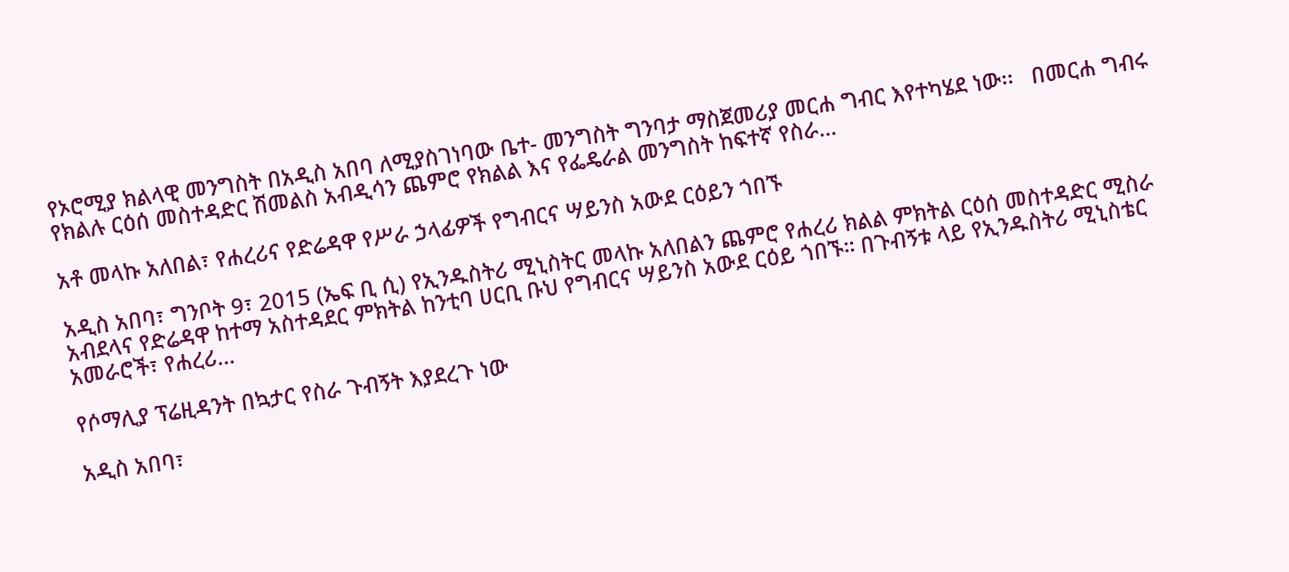የኦሮሚያ ክልላዊ መንግስት በአዲስ አበባ ለሚያስገነባው ቤተ- መንግስት ግንባታ ማስጀመሪያ መርሐ ግብር እየተካሄደ ነው፡፡   በመርሐ ግብሩ የክልሉ ርዕሰ መስተዳድር ሽመልስ አብዲሳን ጨምሮ የክልል እና የፌዴራል መንግስት ከፍተኛ የስራ…

አቶ መላኩ አለበል፣ የሐረሪና የድሬዳዋ የሥራ ኃላፊዎች የግብርና ሣይንስ አውደ ርዕይን ጎበኙ

አዲስ አበባ፣ ግንቦት 9፣ 2015 (ኤፍ ቢ ሲ) የኢንዱስትሪ ሚኒስትር መላኩ አለበልን ጨምሮ የሐረሪ ክልል ምክትል ርዕሰ መስተዳድር ሚስራ አብደላና የድሬዳዋ ከተማ አስተዳደር ምክትል ከንቲባ ሀርቢ ቡህ የግብርና ሣይንስ አውደ ርዕይ ጎበኙ። በጉብኝቱ ላይ የኢንዱስትሪ ሚኒስቴር አመራሮች፣ የሐረሪ…

የሶማሊያ ፕሬዚዳንት በኳታር የስራ ጉብኝት እያደረጉ ነው

አዲስ አበባ፣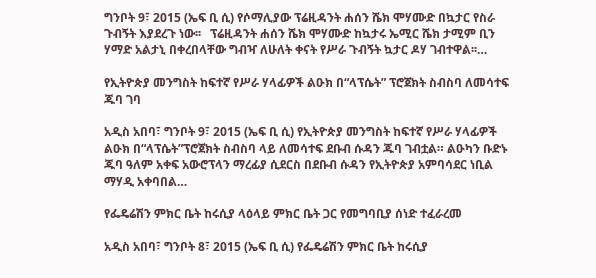ግንቦት 9፣ 2015 (ኤፍ ቢ ሲ) የሶማሊያው ፕሬዚዳንት ሐሰን ሼክ ሞሃሙድ በኳታር የስራ ጉብኝት እያደረጉ ነው፡፡   ፕሬዚዳንት ሐሰን ሼክ ሞሃሙድ ከኳታሩ ኤሚር ሼክ ታሚም ቢን ሃማድ አልታኒ በቀረበላቸው ግብዣ ለሁለት ቀናት የሥራ ጉብኝት ኳታር ዶሃ ገብተዋል፡፡…

የኢትዮጵያ መንግስት ከፍተኛ የሥራ ሃላፊዎች ልዑክ በ“ላፕሴት” ፕሮጀክት ስብስባ ለመሳተፍ ጁባ ገባ

አዲስ አበባ፣ ግንቦት 9፣ 2015 (ኤፍ ቢ ሲ) የኢትዮጵያ መንግስት ከፍተኛ የሥራ ሃላፊዎች ልዑክ በ“ላፕሴት”ፕሮጀክት ስብስባ ላይ ለመሳተፍ ደቡብ ሱዳን ጁባ ገብቷል። ልዑካን ቡድኑ ጁባ ዓለም አቀፍ አውሮፕላን ማረፊያ ሲደርስ በደቡብ ሱዳን የኢትዮጵያ አምባሳደር ነቢል ማሃዲ አቀባበል…

የፌዴሬሽን ምክር ቤት ከሩሲያ ላዕላይ ምክር ቤት ጋር የመግባቢያ ሰነድ ተፈራረመ

አዲስ አበባ፣ ግንቦት 8፣ 2015 (ኤፍ ቢ ሲ) የፌዴሬሽን ምክር ቤት ከሩሲያ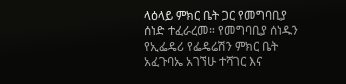ላዕላይ ምክር ቤት ጋር የመግባቢያ ሰነድ ተፈራረመ። የመግባቢያ ሰነዱን የኢፌዴሪ የፌዴሬሽን ምክር ቤት አፈጉባኤ አገኘሁ ተሻገር እና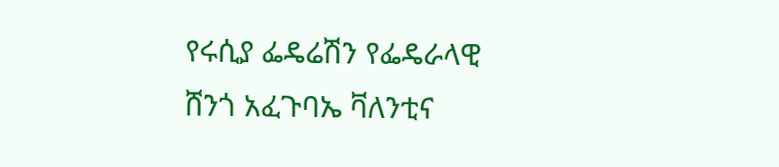የሩሲያ ፌዴሬሽን የፌዴራላዊ ሸንጎ አፈጉባኤ ቫለንቲና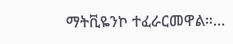ማትቪዬንኮ ተፈራርመዋል።…